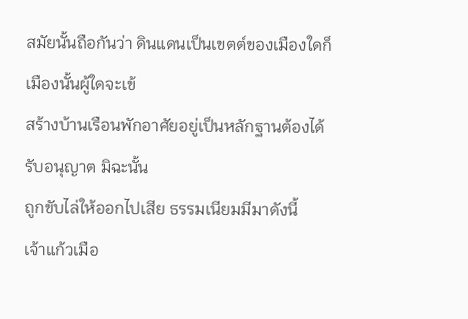สมัยนั้นถือกันว่า ดินแดนเป็นเขตต์ของเมืองใดก็เมืองนั้นผู้ใดจะเข้
สร้างบ้านเรือนพักอาศัยอยู่เป็นหลักฐานต้องได้รับอนุญาต มิฉะนั้น
ถูกขับไล่ให้ออกไปเสีย ธรรมเนียมมีมาดังนี้
เจ้าแก้วเมือ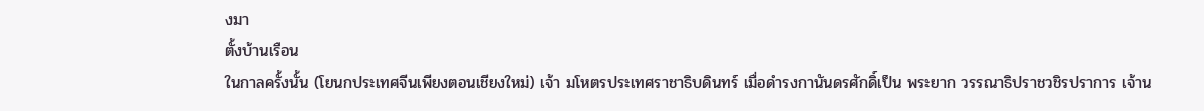งมา
ตั้งบ้านเรือน
ในกาลครั้งนั้น (โยนกประเทศจีนเพียงตอนเชียงใหม่) เจ้า มโหตรประเทศราชาธิบดินทร์ เมื่อดำรงกานันดรศักดิ์เป็น พระยาก วรรณาธิปราชวชิรปราการ เจ้าน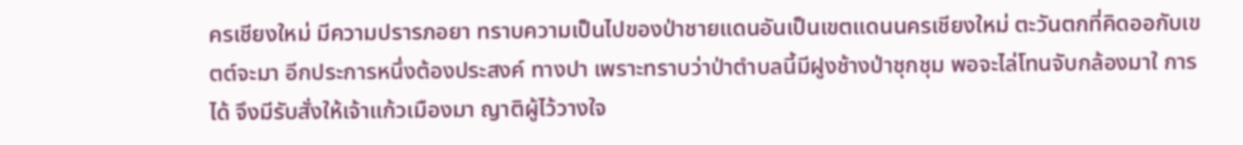ครเชียงใหม่ มีความปรารภอยา ทราบความเป็นไปของป่าชายแดนอันเป็นเขตแดนนครเชียงใหม่ ตะวันตกที่คิดออกับเขตต์จะมา อีกประการหนึ่งต้องประสงค์ ทางปา เพราะทราบว่าป่าตำบลนี้มีฝูงช้างป่าชุกชุม พอจะไล่โทนจับกล้องมาใ การได้ จึงมีรับสั่งให้เจ้าแก้วเมืองมา ญาติผู้ไว้วางใจ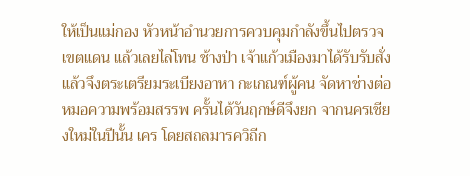ให้เป็นแม่กอง หัวหน้าอำนวยการควบคุมกำลังขึ้นไปตรวจเขตแดน แล้วเลยไล่โทน ช้างป่า เจ้าแก้วเมืองมาได้รับรับสั่งแล้วจึงตระเตรียมระเบียงอาหา กะเกณฑ์ผู้คน จัดหาช่างต่อหมอความพร้อมสรรพ ครั้นได้วันฤกษ์ดีจึงยก จากนครเชียงใหม่ในปีนั้น เคร โดยสถลมารควิถีก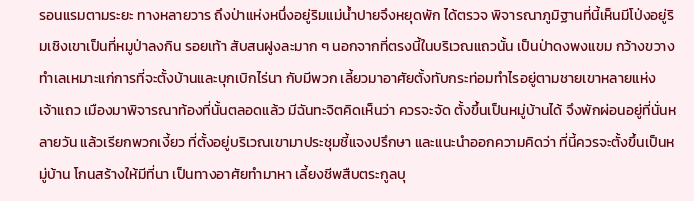รอนแรมตามระยะ ทางหลายวาร ถึงป่าแห่งหนึ่งอยู่ริมแม่น้ำปายจึงหยุดพัก ได้ตรวจ พิจารณาภูมิฐานที่นี้เห็นมีโป่งอยู่ริมเชิงเขาเป็นที่หมูป่าลงกิน รอยเท้า สับสนฝูงละมาก ๆ นอกจากที่ตรงนี้ในบริเวณแถวนั้น เป็นป่าดงพงแขม กว้างขวาง ทำเลเหมาะแก่การที่จะตั้งบ้านและบุกเบิกไร่นา กับมีพวก เลี้ยวมาอาศัยตั้งทับกระท่อมทำไรอยู่ตามชายเขาหลายแห่ง เจ้าแถว เมืองมาพิจารณาท้องที่นั้นตลอดแล้ว มีฉันทะจิตคิดเห็นว่า ควรจะจัด ตั้งขึ้นเป็นหมู่บ้านได้ จึงพักผ่อนอยู่ที่นั่นหลายวัน แล้วเรียกพวกเงี้ยว ที่ตั้งอยู่บริเวณเขามาประชุมชี้แจงปรึกษา และแนะนำออกความคิดว่า ที่นี้ควรจะตั้งขึ้นเป็นหมู่บ้าน โกนสร้างให้มีที่นา เป็นทางอาศัยทำมาหา เลี้ยงชีพสืบตระกูลบุ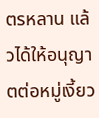ตรหลาน แล้วได้ให้อนุญาตต่อหมู่เงี้ยว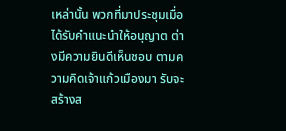เหล่านั้น พวกที่มาประชุมเมื่อได้รับคำแนะนำให้อนุญาต ต่างมีความยินดีเห็นชอบ ตามความคิดเจ้าแก้วเมืองมา รับจะสร้างส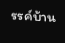รรค์บ้าน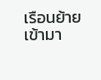เรือนย้ายเข้ามา